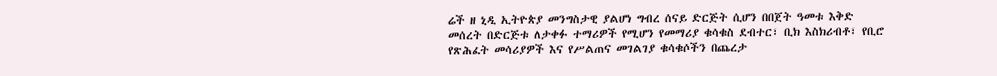ሬች ዘ ኒዲ ኢትዮጵያ መንግስታዊ ያልሆነ ግብረ ሰናይ ድርጅት ሲሆን በበጀት ዓመቱ እቅድ መሰረት በድርጅቱ ለታቀፉ ተማሪዎች የሚሆን የመማሪያ ቁሳቁስ ደብተር፣ ቢክ እስክሪብቶ፣ የቢሮ የጽሕፈት መሳሪያዎች እና የሥልጠና መገልገያ ቁሳቁሶችን በጨረታ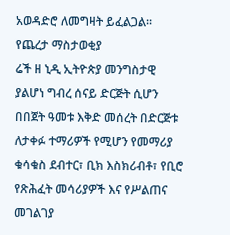አወዳድሮ ለመግዛት ይፈልጋል።
የጨረታ ማስታወቂያ
ሬች ዘ ኒዲ ኢትዮጵያ መንግስታዊ ያልሆነ ግብረ ሰናይ ድርጅት ሲሆን በበጀት ዓመቱ እቅድ መሰረት በድርጅቱ ለታቀፉ ተማሪዎች የሚሆን የመማሪያ ቁሳቁስ ደብተር፣ ቢክ እስክሪብቶ፣ የቢሮ የጽሕፈት መሳሪያዎች እና የሥልጠና መገልገያ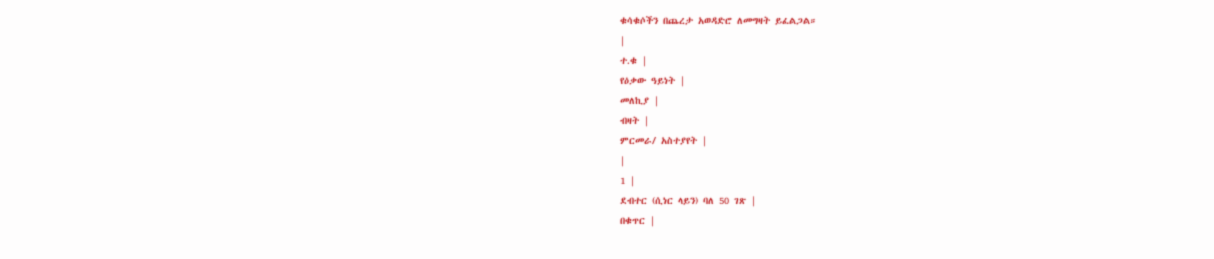ቁሳቁሶችን በጨረታ አወዳድሮ ለመግዛት ይፈልጋል።
|
ተ.ቁ |
የዕቃው ዓይነት |
መለኪያ |
ብዛት |
ምርመራ/ አስተያየት |
|
1 |
ደብተር (ሲነር ላይን) ባለ 50 ገጽ |
በቁጥር |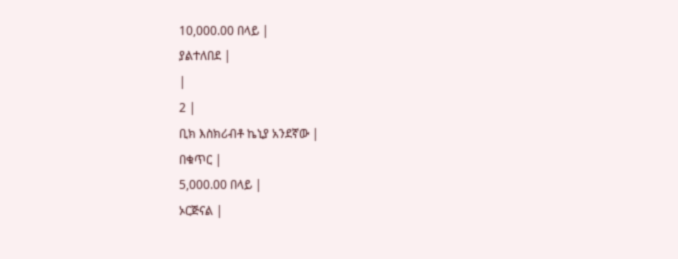10,000.00 በላይ |
ያልተለበደ |
|
2 |
ቢክ እስክሪብቶ ኬኒያ አንደኛው |
በቁጥር |
5,000.00 በላይ |
ኦርጅናል |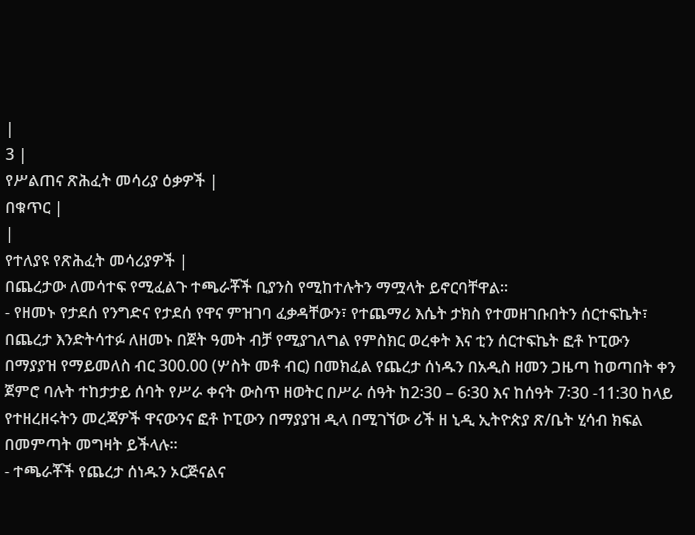|
3 |
የሥልጠና ጽሕፈት መሳሪያ ዕቃዎች |
በቁጥር |
|
የተለያዩ የጽሕፈት መሳሪያዎች |
በጨረታው ለመሳተፍ የሚፈልጉ ተጫራቾች ቢያንስ የሚከተሉትን ማሟላት ይኖርባቸዋል።
- የዘመኑ የታደሰ የንግድና የታደሰ የዋና ምዝገባ ፈቃዳቸውን፣ የተጨማሪ እሴት ታክስ የተመዘገቡበትን ሰርተፍኬት፣ በጨረታ እንድትሳተፉ ለዘመኑ በጀት ዓመት ብቻ የሚያገለግል የምስክር ወረቀት እና ቲን ሰርተፍኬት ፎቶ ኮፒውን በማያያዝ የማይመለስ ብር 300.00 (ሦስት መቶ ብር) በመክፈል የጨረታ ሰነዱን በአዲስ ዘመን ጋዜጣ ከወጣበት ቀን ጀምሮ ባሉት ተከታታይ ሰባት የሥራ ቀናት ውስጥ ዘወትር በሥራ ሰዓት ከ2፡30 – 6፡30 እና ከሰዓት 7፡30 -11:30 ከላይ የተዘረዘሩትን መረጃዎች ዋናውንና ፎቶ ኮፒውን በማያያዝ ዲላ በሚገኘው ሪች ዘ ኒዲ ኢትዮጵያ ጽ/ቤት ሂሳብ ክፍል በመምጣት መግዛት ይችላሉ፡፡
- ተጫራቾች የጨረታ ሰነዱን ኦርጅናልና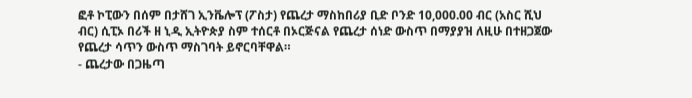ፎቶ ኮፒውን በሰም በታሸገ ኢንቬሎፕ (ፖስታ) የጨረታ ማስከበሪያ ቢድ ቦንድ 10,000.00 ብር (አስር ሺህ ብር) ሲፒኦ በሪች ዘ ኒዲ ኢትዮጵያ ስም ተሰርቶ በኦርጅናል የጨረታ ሰነድ ውስጥ በማያያዝ ለዚሁ በተዘጋጀው የጨረታ ሳጥን ውስጥ ማስገባት ይኖርባቸዋል።
- ጨረታው በጋዜጣ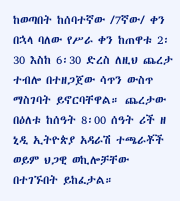ከወጣበት ከሰባተኛው /7ኛው/ ቀን በኋላ ባለው የሥራ ቀን ከጠዋቱ 2፡30 እስከ 6፡30 ድረስ ለዚህ ጨረታ ተብሎ በተዘጋጀው ሳጥን ውስጥ ማስገባት ይኖርባቸዋል። ጨረታው በዕለቱ ከሰዓት 8፡00 ሰዓት ሪች ዘ ኒዲ ኢትዮጵያ አዳራሽ ተጫራቾች ወይም ህጋዊ ወኪሎቻቸው በተገኙበት ይከፈታል።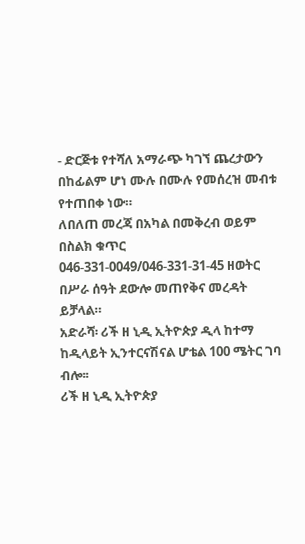- ድርጅቱ የተሻለ አማራጭ ካገኘ ጨረታውን በከፊልም ሆነ ሙሉ በሙሉ የመሰረዝ መብቱ የተጠበቀ ነው።
ለበለጠ መረጃ በአካል በመቅረብ ወይም በስልክ ቁጥር 046-331-0049/046-331-31-45 ዘወትር በሥራ ሰዓት ደውሎ መጠየቅና መረዳት ይቻላል።
አድራሻ፡ ሪች ዘ ኒዲ ኢትዮጵያ ዲላ ከተማ ከዲላይት ኢንተርናሽናል ሆቴል 100 ሜትር ገባ ብሎ፡፡
ሪች ዘ ኒዲ ኢትዮጵያ